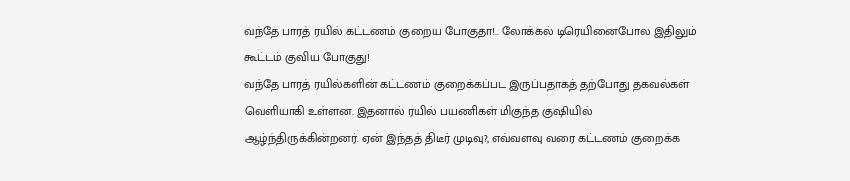வந்தே பாரத் ரயில் கட்டணம் குறைய போகுதா!.. லோக்கல் டிரெயினைபோல இதிலும் கூட்டம் குவிய போகுது!
வந்தே பாரத் ரயில்களின் கட்டணம் குறைக்கப்பட இருப்பதாகத் தற்போது தகவல்கள் வெளியாகி உள்ளன. இதனால் ரயில் பயணிகள் மிகுந்த குஷியில் ஆழ்ந்திருக்கின்றனர். ஏன் இந்தத் திடீர் முடிவு?, எவ்வளவு வரை கட்டணம் குறைக்க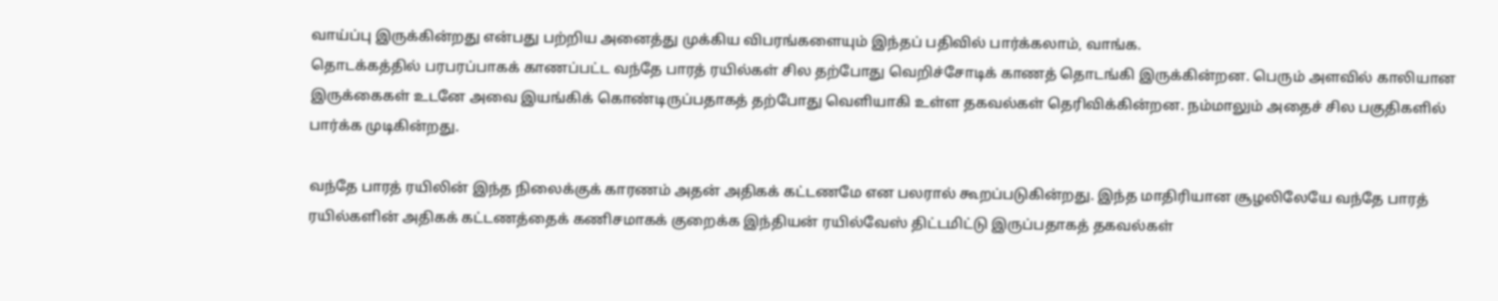வாய்ப்பு இருக்கின்றது என்பது பற்றிய அனைத்து முக்கிய விபரங்களையும் இந்தப் பதிவில் பார்க்கலாம், வாங்க.
தொடக்கத்தில் பரபரப்பாகக் காணப்பட்ட வந்தே பாரத் ரயில்கள் சில தற்போது வெறிச்சோடிக் காணத் தொடங்கி இருக்கின்றன. பெரும் அளவில் காலியான இருக்கைகள் உடனே அவை இயங்கிக் கொண்டிருப்பதாகத் தற்போது வெளியாகி உள்ள தகவல்கள் தெரிவிக்கின்றன. நம்மாலும் அதைச் சில பகுதிகளில் பார்க்க முடிகின்றது.

வந்தே பாரத் ரயிலின் இந்த நிலைக்குக் காரணம் அதன் அதிகக் கட்டணமே என பலரால் கூறப்படுகின்றது. இந்த மாதிரியான சூழலிலேயே வந்தே பாரத் ரயில்களின் அதிகக் கட்டணத்தைக் கணிசமாகக் குறைக்க இந்தியன் ரயில்வேஸ் திட்டமிட்டு இருப்பதாகத் தகவல்கள்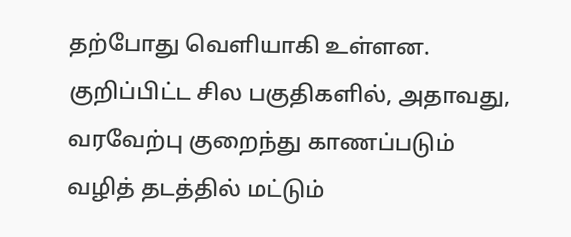தற்போது வெளியாகி உள்ளன.
குறிப்பிட்ட சில பகுதிகளில், அதாவது, வரவேற்பு குறைந்து காணப்படும் வழித் தடத்தில் மட்டும்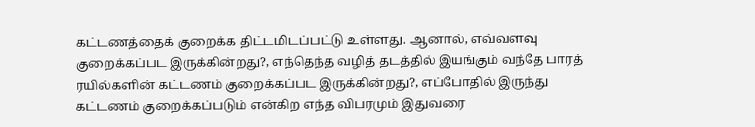கட்டணத்தைக் குறைக்க திட்டமிடப்பட்டு உள்ளது. ஆனால், எவ்வளவு குறைக்கப்பட இருக்கின்றது?, எந்தெந்த வழித் தடத்தில் இயங்கும் வந்தே பாரத் ரயில்களின் கட்டணம் குறைக்கப்பட இருக்கின்றது?, எப்போதில் இருந்து கட்டணம் குறைக்கப்படும் என்கிற எந்த விபரமும் இதுவரை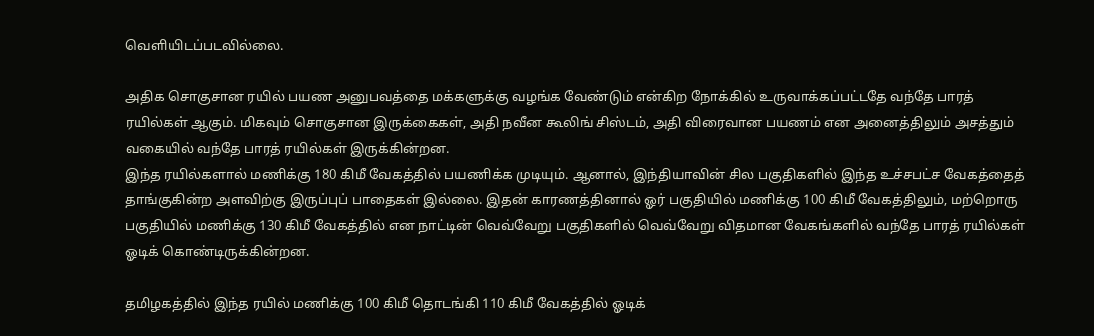வெளியிடப்படவில்லை.

அதிக சொகுசான ரயில் பயண அனுபவத்தை மக்களுக்கு வழங்க வேண்டும் என்கிற நோக்கில் உருவாக்கப்பட்டதே வந்தே பாரத் ரயில்கள் ஆகும். மிகவும் சொகுசான இருக்கைகள், அதி நவீன கூலிங் சிஸ்டம், அதி விரைவான பயணம் என அனைத்திலும் அசத்தும் வகையில் வந்தே பாரத் ரயில்கள் இருக்கின்றன.
இந்த ரயில்களால் மணிக்கு 180 கிமீ வேகத்தில் பயணிக்க முடியும். ஆனால், இந்தியாவின் சில பகுதிகளில் இந்த உச்சபட்ச வேகத்தைத் தாங்குகின்ற அளவிற்கு இருப்புப் பாதைகள் இல்லை. இதன் காரணத்தினால் ஓர் பகுதியில் மணிக்கு 100 கிமீ வேகத்திலும், மற்றொரு பகுதியில் மணிக்கு 130 கிமீ வேகத்தில் என நாட்டின் வெவ்வேறு பகுதிகளில் வெவ்வேறு விதமான வேகங்களில் வந்தே பாரத் ரயில்கள் ஓடிக் கொண்டிருக்கின்றன.

தமிழகத்தில் இந்த ரயில் மணிக்கு 100 கிமீ தொடங்கி 110 கிமீ வேகத்தில் ஓடிக்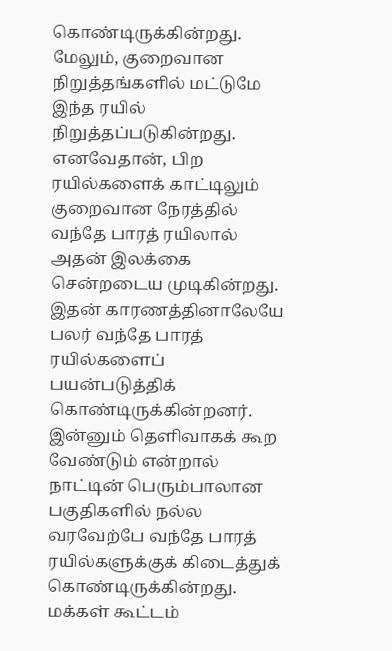கொண்டிருக்கின்றது. மேலும், குறைவான நிறுத்தங்களில் மட்டுமே இந்த ரயில் நிறுத்தப்படுகின்றது. எனவேதான், பிற ரயில்களைக் காட்டிலும் குறைவான நேரத்தில் வந்தே பாரத் ரயிலால் அதன் இலக்கை சென்றடைய முடிகின்றது.
இதன் காரணத்தினாலேயே பலர் வந்தே பாரத் ரயில்களைப் பயன்படுத்திக் கொண்டிருக்கின்றனர். இன்னும் தெளிவாகக் கூற வேண்டும் என்றால் நாட்டின் பெரும்பாலான பகுதிகளில் நல்ல வரவேற்பே வந்தே பாரத் ரயில்களுக்குக் கிடைத்துக் கொண்டிருக்கின்றது. மக்கள் கூட்டம்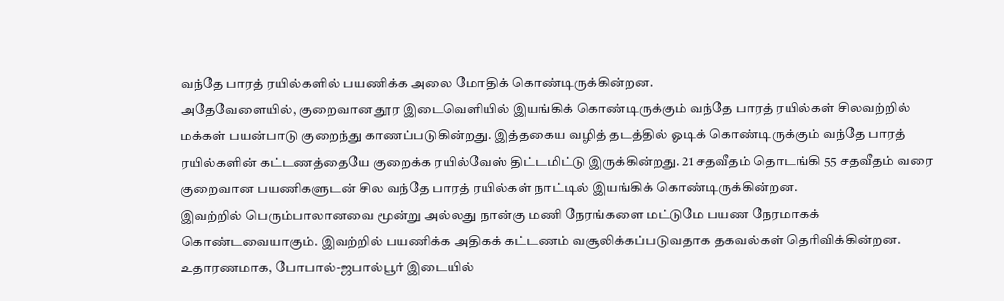வந்தே பாரத் ரயில்களில் பயணிக்க அலை மோதிக் கொண்டிருக்கின்றன.
அதேவேளையில், குறைவான தூர இடைவெளியில் இயங்கிக் கொண்டிருக்கும் வந்தே பாரத் ரயில்கள் சிலவற்றில் மக்கள் பயன்பாடு குறைந்து காணப்படுகின்றது. இத்தகைய வழித் தடத்தில் ஓடிக் கொண்டிருக்கும் வந்தே பாரத் ரயில்களின் கட்டணத்தையே குறைக்க ரயில்வேஸ் திட்டமிட்டு இருக்கின்றது. 21 சதவீதம் தொடங்கி 55 சதவீதம் வரை குறைவான பயணிகளுடன் சில வந்தே பாரத் ரயில்கள் நாட்டில் இயங்கிக் கொண்டிருக்கின்றன.
இவற்றில் பெரும்பாலானவை மூன்று அல்லது நான்கு மணி நேரங்களை மட்டுமே பயண நேரமாகக் கொண்டவையாகும். இவற்றில் பயணிக்க அதிகக் கட்டணம் வசூலிக்கப்படுவதாக தகவல்கள் தெரிவிக்கின்றன. உதாரணமாக, போபால்-ஜபால்பூர் இடையில்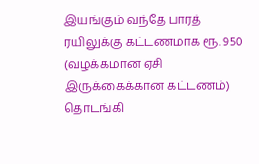இயங்கும் வந்தே பாரத் ரயிலுக்கு கட்டணமாக ரூ. 950 (வழக்கமான ஏசி இருக்கைக்கான கட்டணம்) தொடங்கி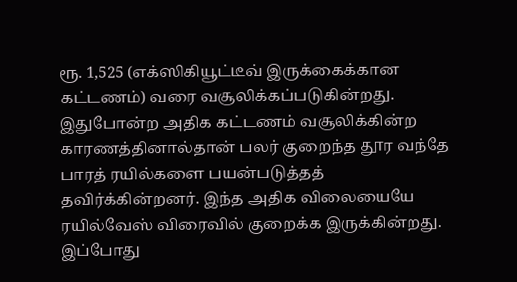ரூ. 1,525 (எக்ஸிகியூட்டீவ் இருக்கைக்கான கட்டணம்) வரை வசூலிக்கப்படுகின்றது.
இதுபோன்ற அதிக கட்டணம் வசூலிக்கின்ற காரணத்தினால்தான் பலர் குறைந்த தூர வந்தே பாரத் ரயில்களை பயன்படுத்தத் தவிர்க்கின்றனர். இந்த அதிக விலையையே ரயில்வேஸ் விரைவில் குறைக்க இருக்கின்றது. இப்போது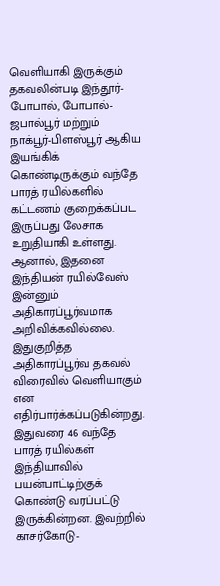வெளியாகி இருக்கும் தகவலின்படி இந்தூர்-போபால், போபால்-ஜபால்பூர் மற்றும் நாக்பூர்-பிளஸ்பூர் ஆகிய இயங்கிக் கொண்டிருக்கும் வந்தே பாரத் ரயில்களில் கட்டணம் குறைக்கப்பட இருப்பது லேசாக உறுதியாகி உள்ளது.
ஆனால், இதனை இந்தியன் ரயில்வேஸ் இன்னும் அதிகாரப்பூர்வமாக அறிவிக்கவில்லை. இதுகுறித்த அதிகாரப்பூர்வ தகவல் விரைவில் வெளியாகும் என எதிர்பார்க்கப்படுகின்றது. இதுவரை 46 வந்தே பாரத் ரயில்கள் இந்தியாவில் பயன்பாட்டிற்குக் கொண்டு வரப்பட்டு இருக்கின்றன. இவற்றில் காசர்கோடு-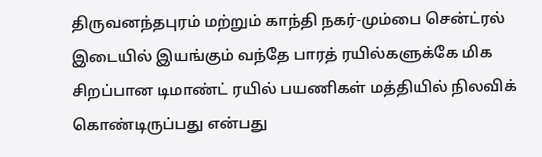திருவனந்தபுரம் மற்றும் காந்தி நகர்-மும்பை சென்ட்ரல் இடையில் இயங்கும் வந்தே பாரத் ரயில்களுக்கே மிக சிறப்பான டிமாண்ட் ரயில் பயணிகள் மத்தியில் நிலவிக் கொண்டிருப்பது என்பது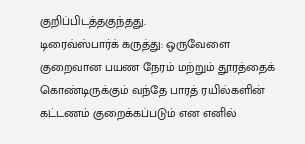குறிப்பிடத்தகுந்தது.
டிரைவ்ஸ்பார்க் கருத்து: ஒருவேளை குறைவான பயண நேரம் மற்றும் தூரத்தைக் கொண்டிருக்கும் வந்தே பாரத் ரயில்களின் கட்டணம் குறைக்கப்படும் என எனில்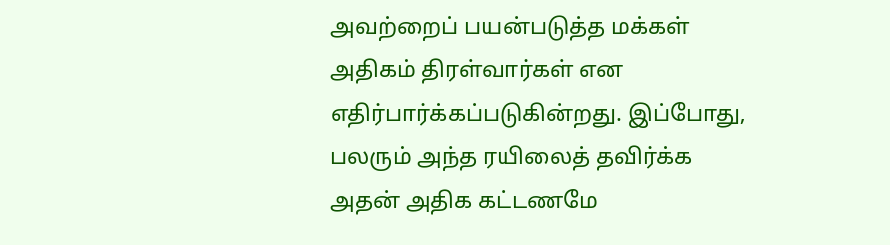அவற்றைப் பயன்படுத்த மக்கள் அதிகம் திரள்வார்கள் என எதிர்பார்க்கப்படுகின்றது. இப்போது, பலரும் அந்த ரயிலைத் தவிர்க்க அதன் அதிக கட்டணமே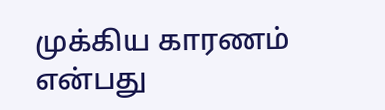முக்கிய காரணம் என்பது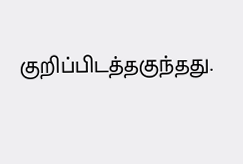குறிப்பிடத்தகுந்தது.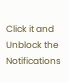Click it and Unblock the Notifications